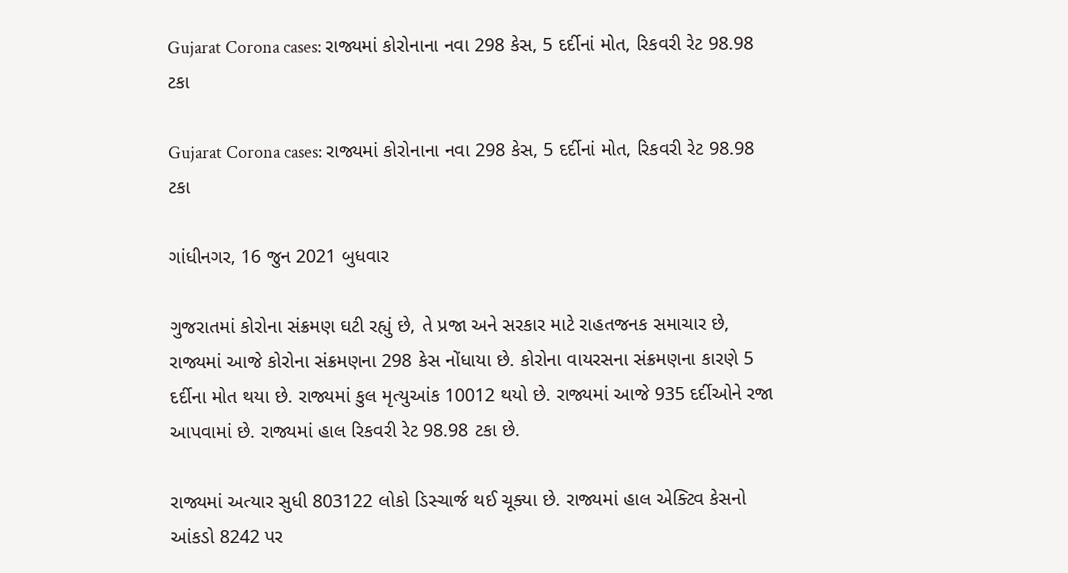Gujarat Corona cases: રાજ્યમાં કોરોનાના નવા 298 કેસ, 5 દર્દીનાં મોત, રિકવરી રેટ 98.98 ટકા

Gujarat Corona cases: રાજ્યમાં કોરોનાના નવા 298 કેસ, 5 દર્દીનાં મોત, રિકવરી રેટ 98.98 ટકા

ગાંધીનગર, 16 જુન 2021 બુધવાર

ગુજરાતમાં કોરોના સંક્રમણ ઘટી રહ્યું છે, તે પ્રજા અને સરકાર માટે રાહતજનક સમાચાર છે, રાજ્યમાં આજે કોરોના સંક્રમણના 298 કેસ નોંધાયા છે. કોરોના વાયરસના સંક્રમણના કારણે 5 દર્દીના મોત થયા છે. રાજ્યમાં કુલ મૃત્યુઆંક 10012 થયો છે. રાજ્યમાં આજે 935 દર્દીઓને રજા આપવામાં છે. રાજ્યમાં હાલ રિકવરી રેટ 98.98 ટકા છે.

રાજ્યમાં અત્યાર સુધી 803122 લોકો ડિસ્ચાર્જ થઈ ચૂક્યા છે. રાજ્યમાં હાલ એક્ટિવ કેસનો આંકડો 8242 પર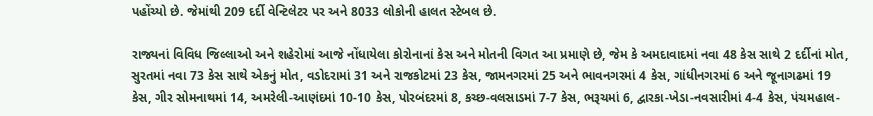પહોંચ્યો છે. જેમાંથી 209 દર્દી વેન્ટિલેટર પર અને 8033 લોકોની હાલત સ્ટેબલ છે.

રાજ્યનાં વિવિધ જિલ્લાઓ અને શહેરોમાં આજે નોંધાયેલા કોરોનાનાં કેસ અને મોતની વિગત આ પ્રમાણે છે, જેમ કે અમદાવાદમાં નવા 48 કેસ સાથે 2 દર્દીનાં મોત, સુરતમાં નવા 73 કેસ સાથે એકનું મોત, વડોદરામાં 31 અને રાજકોટમાં 23 કેસ, જામનગરમાં 25 અને ભાવનગરમાં 4 કેસ, ગાંધીનગરમાં 6 અને જૂનાગઢમાં 19 કેસ, ગીર સોમનાથમાં 14, અમરેલી-આણંદમાં 10-10 કેસ, પોરબંદરમાં 8, કચ્છ-વલસાડમાં 7-7 કેસ, ભરૂચમાં 6, દ્વારકા-ખેડા-નવસારીમાં 4-4 કેસ, પંચમહાલ-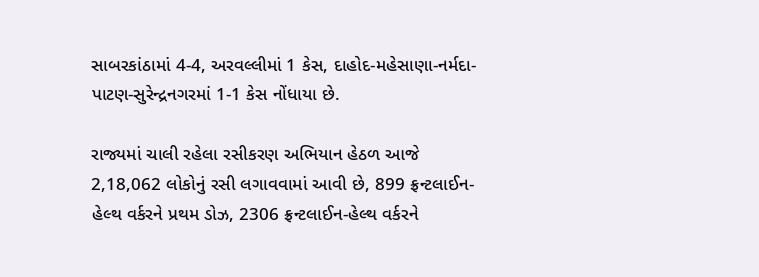સાબરકાંઠામાં 4-4, અરવલ્લીમાં 1 કેસ, દાહોદ-મહેસાણા-નર્મદા-પાટણ-સુરેન્દ્રનગરમાં 1-1 કેસ નોંધાયા છે.

રાજ્યમાં ચાલી રહેલા રસીકરણ અભિયાન હેઠળ આજે 2,18,062 લોકોનું રસી લગાવવામાં આવી છે, 899 ફ્રન્ટલાઈન-હેલ્થ વર્કરને પ્રથમ ડોઝ, 2306 ફ્રન્ટલાઈન-હેલ્થ વર્કરને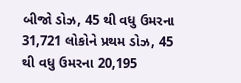બીજો ડોઝ, 45 થી વધુ ઉમરના 31,721 લોકોને પ્રથમ ડોઝ, 45 થી વધુ ઉમરના 20,195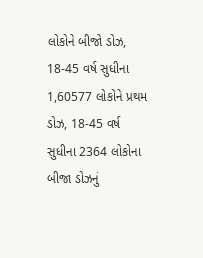લોકોને બીજો ડોઝ, 18-45 વર્ષ સુધીના 1,60577 લોકોને પ્રથમ ડોઝ, 18-45 વર્ષ સુધીના 2364 લોકોના બીજા ડોઝનું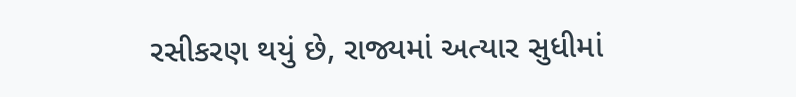રસીકરણ થયું છે, રાજ્યમાં અત્યાર સુધીમાં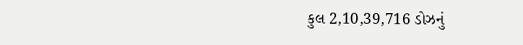કુલ 2,10,39,716 ડોઝનું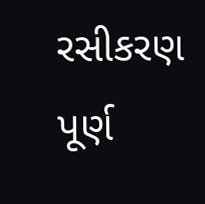રસીકરણ પૂર્ણ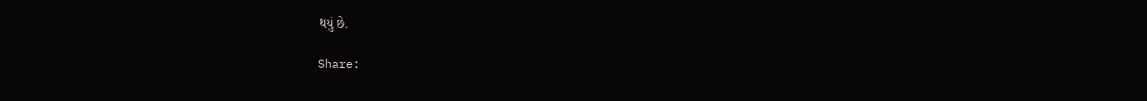થયું છે.

Share: